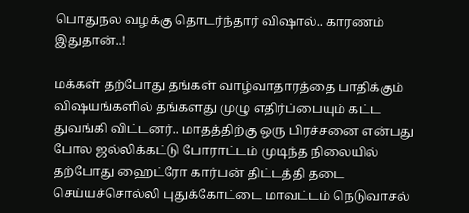பொதுநல வழக்கு தொடர்ந்தார் விஷால்.. காரணம் இதுதான்..!

மக்கள் தற்போது தங்கள் வாழ்வாதாரத்தை பாதிக்கும் விஷயங்களில் தங்களது முழு எதிர்ப்பையும் கட்ட துவங்கி விட்டனர்.. மாதத்திற்கு ஒரு பிரச்சனை என்பது போல ஜல்லிக்கட்டு போராட்டம் முடிந்த நிலையில் தற்போது ஹைட்ரோ கார்பன் திட்டத்தி தடை செய்யச்சொல்லி புதுக்கோட்டை மாவட்டம் நெடுவாசல்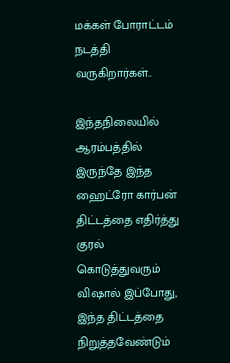மக்கள் போராட்டம் நடத்தி வருகிறார்கள்..

இந்தநிலையில் ஆரம்பத்தில் இருந்தே இந்த ஹைட்ரோ கார்பன் திட்டத்தை எதிர்த்து குரல் கொடுத்துவரும் விஷால் இப்போது, இந்த திட்டத்தை நிறுத்தவேண்டும்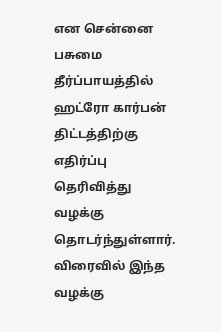என சென்னை பசுமை தீர்ப்பாயத்தில் ஹட்ரோ கார்பன் திட்டத்திற்கு எதிர்ப்பு தெரிவித்து வழக்கு தொடர்ந்துள்ளார். விரைவில் இந்த வழக்கு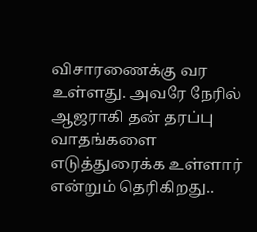விசாரணைக்கு வர உள்ளது. அவரே நேரில் ஆஜராகி தன் தரப்பு வாதங்களை எடுத்துரைக்க உள்ளார் என்றும் தெரிகிறது..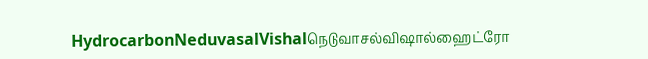HydrocarbonNeduvasalVishalநெடுவாசல்விஷால்ஹைட்ரோ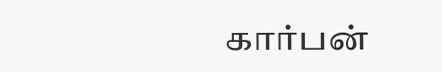கார்பன்